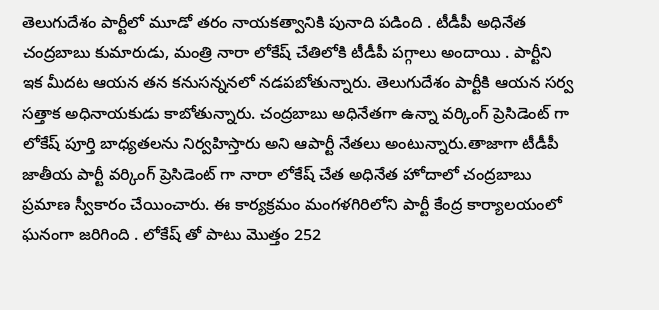తెలుగుదేశం పార్టీలో మూడో తరం నాయకత్వానికి పునాది పడింది . టీడీపీ అధినేత చంద్రబాబు కుమారుడు, మంత్రి నారా లోకేష్ చేతిలోకి టీడీపీ పగ్గాలు అందాయి . పార్టీని ఇక మీదట ఆయన తన కనుసన్ననలో నడపబోతున్నారు. తెలుగుదేశం పార్టీకి ఆయన సర్వ సత్తాక అధినాయకుడు కాబోతున్నారు. చంద్రబాబు అధినేతగా ఉన్నా వర్కింగ్ ప్రెసిడెంట్ గా లోకేష్ పూర్తి బాధ్యతలను నిర్వహిస్తారు అని ఆపార్టీ నేతలు అంటున్నారు.తాజాగా టీడీపీ జాతీయ పార్టీ వర్కింగ్ ప్రెసిడెంట్ గా నారా లోకేష్ చేత అధినేత హోదాలో చంద్రబాబు ప్రమాణ స్వీకారం చేయించారు. ఈ కార్యక్రమం మంగళగిరిలోని పార్టీ కేంద్ర కార్యాలయంలో ఘనంగా జరిగింది . లోకేష్ తో పాటు మొత్తం 252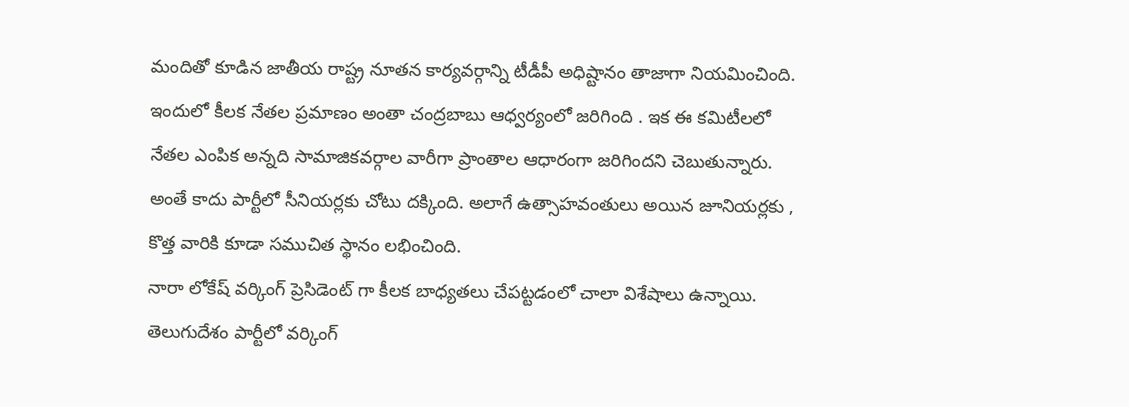మందితో కూడిన జాతీయ రాష్ట్ర నూతన కార్యవర్గాన్ని టీడీపీ అధిష్టానం తాజాగా నియమించింది. ఇందులో కీలక నేతల ప్రమాణం అంతా చంద్రబాబు ఆధ్వర్యంలో జరిగింది . ఇక ఈ కమిటీలలో నేతల ఎంపిక అన్నది సామాజికవర్గాల వారీగా ప్రాంతాల ఆధారంగా జరిగిందని చెబుతున్నారు. అంతే కాదు పార్టీలో సీనియర్లకు చోటు దక్కింది. అలాగే ఉత్సాహవంతులు అయిన జూనియర్లకు , కొత్త వారికి కూడా సముచిత స్థానం లభించింది.
నారా లోకేష్ వర్కింగ్ ప్రెసిడెంట్ గా కీలక బాధ్యతలు చేపట్టడంలో చాలా విశేషాలు ఉన్నాయి. తెలుగుదేశం పార్టీలో వర్కింగ్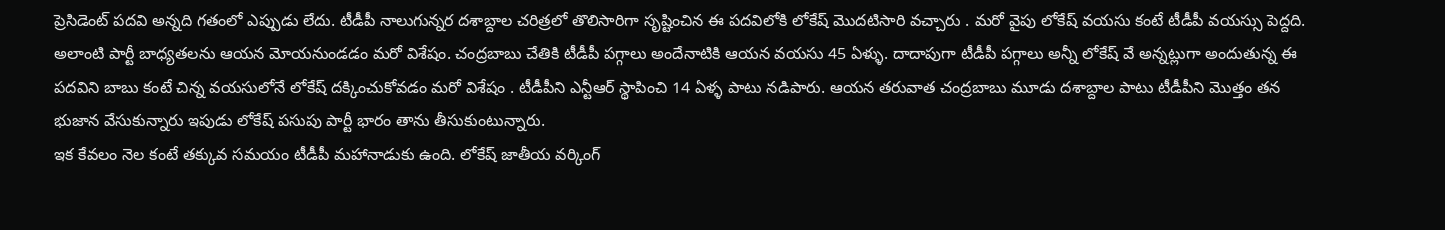ప్రెసిడెంట్ పదవి అన్నది గతంలో ఎప్పుడు లేదు. టీడీపీ నాలుగున్నర దశాబ్దాల చరిత్రలో తొలిసారిగా సృష్టించిన ఈ పదవిలోకి లోకేష్ మొదటిసారి వచ్చారు . మరో వైపు లోకేష్ వయసు కంటే టీడీపీ వయస్సు పెద్దది. అలాంటి పార్టీ బాధ్యతలను ఆయన మోయనుండడం మరో విశేషం. చంద్రబాబు చేతికి టీడీపీ పగ్గాలు అందేనాటికి ఆయన వయసు 45 ఏళ్ళు. దాదాపుగా టీడీపీ పగ్గాలు అన్నీ లోకేష్ వే అన్నట్లుగా అందుతున్న ఈ పదవిని బాబు కంటే చిన్న వయసులోనే లోకేష్ దక్కించుకోవడం మరో విశేషం . టీడీపీని ఎన్టీఆర్ స్థాపించి 14 ఏళ్ళ పాటు నడిపారు. ఆయన తరువాత చంద్రబాబు మూడు దశాబ్దాల పాటు టీడీపీని మొత్తం తన భుజాన వేసుకున్నారు ఇపుడు లోకేష్ పసుపు పార్టీ భారం తాను తీసుకుంటున్నారు.
ఇక కేవలం నెల కంటే తక్కువ సమయం టీడీపీ మహానాడుకు ఉంది. లోకేష్ జాతీయ వర్కింగ్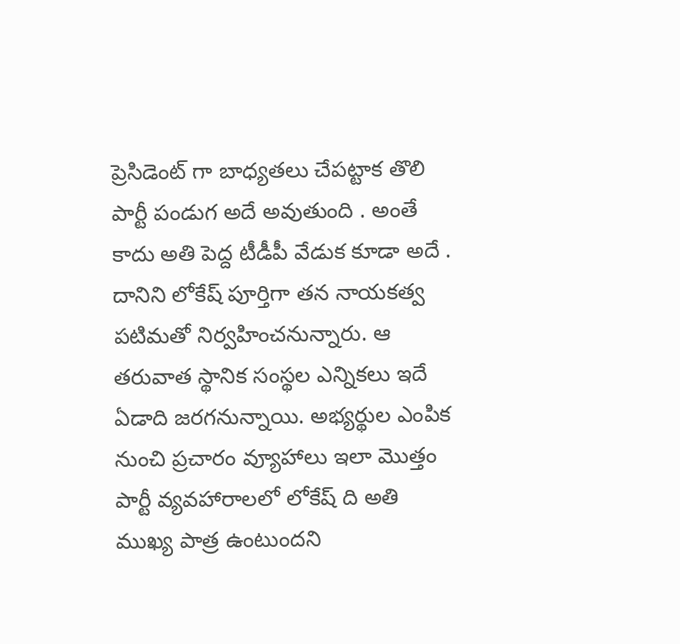ప్రెసిడెంట్ గా బాధ్యతలు చేపట్టాక తొలి పార్టీ పండుగ అదే అవుతుంది . అంతే కాదు అతి పెద్ద టీడీపీ వేడుక కూడా అదే . దానిని లోకేష్ పూర్తిగా తన నాయకత్వ పటిమతో నిర్వహించనున్నారు. ఆ తరువాత స్థానిక సంస్థల ఎన్నికలు ఇదే ఏడాది జరగనున్నాయి. అభ్యర్థుల ఎంపిక నుంచి ప్రచారం వ్యూహాలు ఇలా మొత్తం పార్టీ వ్యవహారాలలో లోకేష్ ది అతి ముఖ్య పాత్ర ఉంటుందని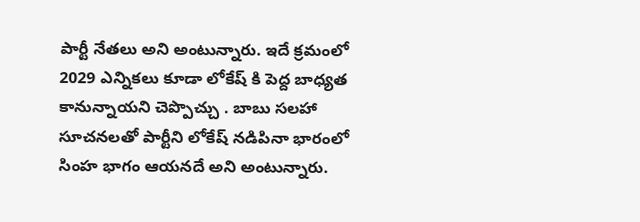పార్టీ నేతలు అని అంటున్నారు. ఇదే క్రమంలో 2029 ఎన్నికలు కూడా లోకేష్ కి పెద్ద బాధ్యత కానున్నాయని చెప్పొచ్చు . బాబు సలహా సూచనలతో పార్టీని లోకేష్ నడిపినా భారంలో సింహ భాగం ఆయనదే అని అంటున్నారు.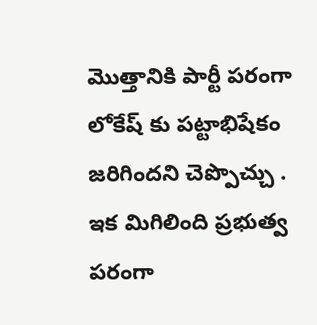మొత్తానికి పార్టీ పరంగా లోకేష్ కు పట్టాభిషేకం జరిగిందని చెప్పొచ్చు . ఇక మిగిలింది ప్రభుత్వ పరంగా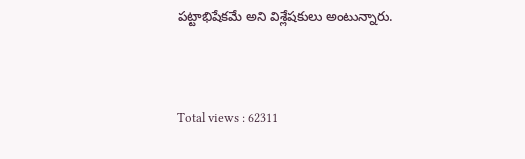పట్టాభిషేకమే అని విశ్లేషకులు అంటున్నారు.




Total views : 62311